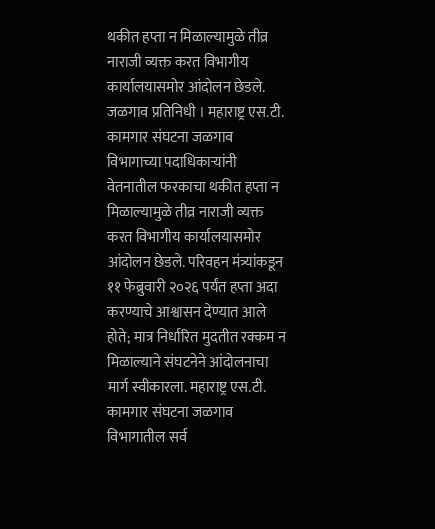थकीत हप्ता न मिळाल्यामुळे तीव्र नाराजी व्यक्त करत विभागीय कार्यालयासमोर आंदोलन छेडले. जळगाव प्रतिनिधी । महाराष्ट्र एस.टी. कामगार संघटना जळगाव विभागाच्या पदाधिकाऱ्यांनी वेतनातील फरकाचा थकीत हप्ता न मिळाल्यामुळे तीव्र नाराजी व्यक्त करत विभागीय कार्यालयासमोर आंदोलन छेडले. परिवहन मंत्र्यांकडून ११ फेब्रुवारी २०२६ पर्यंत हप्ता अदा करण्याचे आश्वासन देण्यात आले होते; मात्र निर्धारित मुदतीत रक्कम न मिळाल्याने संघटनेने आंदोलनाचा मार्ग स्वीकारला. महाराष्ट्र एस.टी. कामगार संघटना जळगाव विभागातील सर्व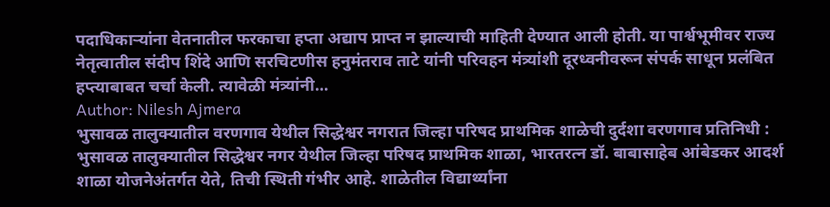पदाधिकाऱ्यांना वेतनातील फरकाचा हप्ता अद्याप प्राप्त न झाल्याची माहिती देण्यात आली होती. या पार्श्वभूमीवर राज्य नेतृत्वातील संदीप शिंदे आणि सरचिटणीस हनुमंतराव ताटे यांनी परिवहन मंत्र्यांशी दूरध्वनीवरून संपर्क साधून प्रलंबित हप्त्याबाबत चर्चा केली. त्यावेळी मंत्र्यांनी…
Author: Nilesh Ajmera
भुसावळ तालुक्यातील वरणगाव येथील सिद्धेश्वर नगरात जिल्हा परिषद प्राथमिक शाळेची दुर्दशा वरणगाव प्रतिनिधी : भुसावळ तालुक्यातील सिद्धेश्वर नगर येथील जिल्हा परिषद प्राथमिक शाळा, भारतरत्न डॉ. बाबासाहेब आंबेडकर आदर्श शाळा योजनेअंतर्गत येते, तिची स्थिती गंभीर आहे. शाळेतील विद्यार्थ्यांना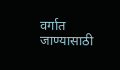वर्गात जाण्यासाठी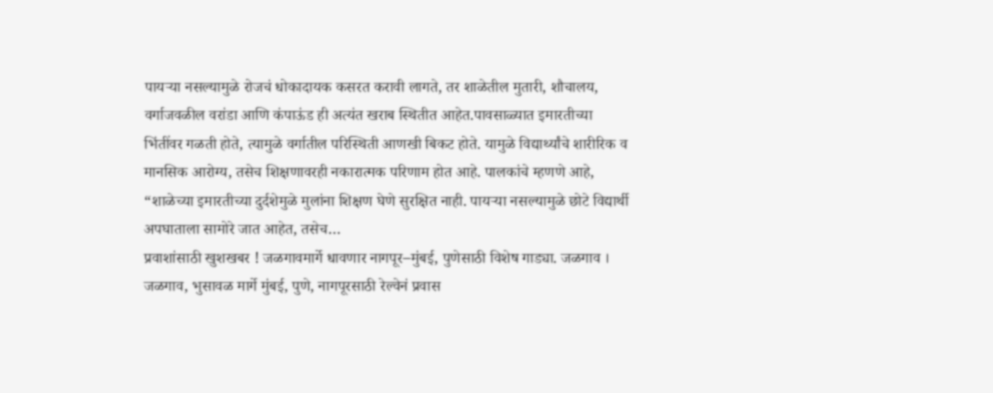पायऱ्या नसल्यामुळे रोजचं धोकादायक कसरत करावी लागते, तर शाळेतील मुतारी, शौचालय, वर्गाजवळील वरांडा आणि कंपाऊंड ही अत्यंत खराब स्थितीत आहेत.पावसाळ्यात इमारतीच्या भिंतींवर गळती होते, त्यामुळे वर्गातील परिस्थिती आणखी बिकट होते. यामुळे विद्यार्थ्यांचे शारीरिक व मानसिक आरोग्य, तसेच शिक्षणावरही नकारात्मक परिणाम होत आहे. पालकांचे म्हणणे आहे, “शाळेच्या इमारतीच्या दुर्दशेमुळे मुलांना शिक्षण घेणे सुरक्षित नाही. पायऱ्या नसल्यामुळे छोटे विद्यार्थी अपघाताला सामोरे जात आहेत, तसेच…
प्रवाशांसाठी खुशखबर ! जळगावमार्गे धावणार नागपूर–मुंबई, पुणेसाठी विशेष गाड्या. जळगाव । जळगाव, भुसावळ मार्गे मुंबई, पुणे, नागपूरसाठी रेल्वेनं प्रवास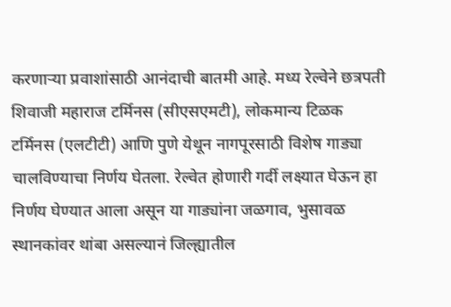करणाऱ्या प्रवाशांसाठी आनंदाची बातमी आहे. मध्य रेल्वेने छत्रपती शिवाजी महाराज टर्मिनस (सीएसएमटी), लोकमान्य टिळक टर्मिनस (एलटीटी) आणि पुणे येथून नागपूरसाठी विशेष गाड्या चालविण्याचा निर्णय घेतला. रेल्वेत होणारी गर्दी लक्ष्यात घेऊन हा निर्णय घेण्यात आला असून या गाड्यांना जळगाव, भुसावळ स्थानकांवर थांबा असल्यानं जिल्ह्यातील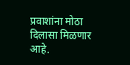प्रवाशांना मोठा दिलासा मिळणार आहे.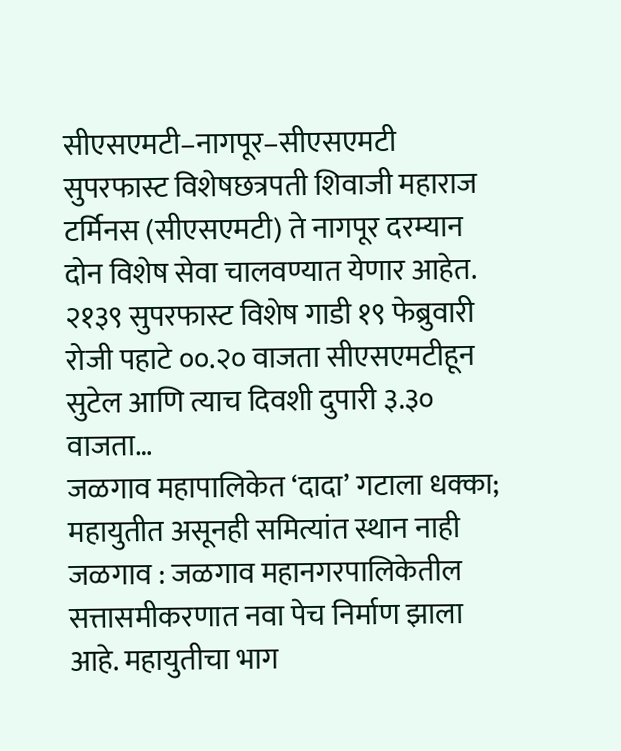सीएसएमटी–नागपूर–सीएसएमटी सुपरफास्ट विशेषछत्रपती शिवाजी महाराज टर्मिनस (सीएसएमटी) ते नागपूर दरम्यान दोन विशेष सेवा चालवण्यात येणार आहेत. २१३९ सुपरफास्ट विशेष गाडी १९ फेब्रुवारी रोजी पहाटे ००.२० वाजता सीएसएमटीहून सुटेल आणि त्याच दिवशी दुपारी ३.३० वाजता…
जळगाव महापालिकेत ‘दादा’ गटाला धक्का; महायुतीत असूनही समित्यांत स्थान नाही जळगाव : जळगाव महानगरपालिकेतील सत्तासमीकरणात नवा पेच निर्माण झाला आहे. महायुतीचा भाग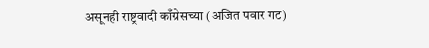असूनही राष्ट्रवादी काँग्रेसच्या (अजित पवार गट)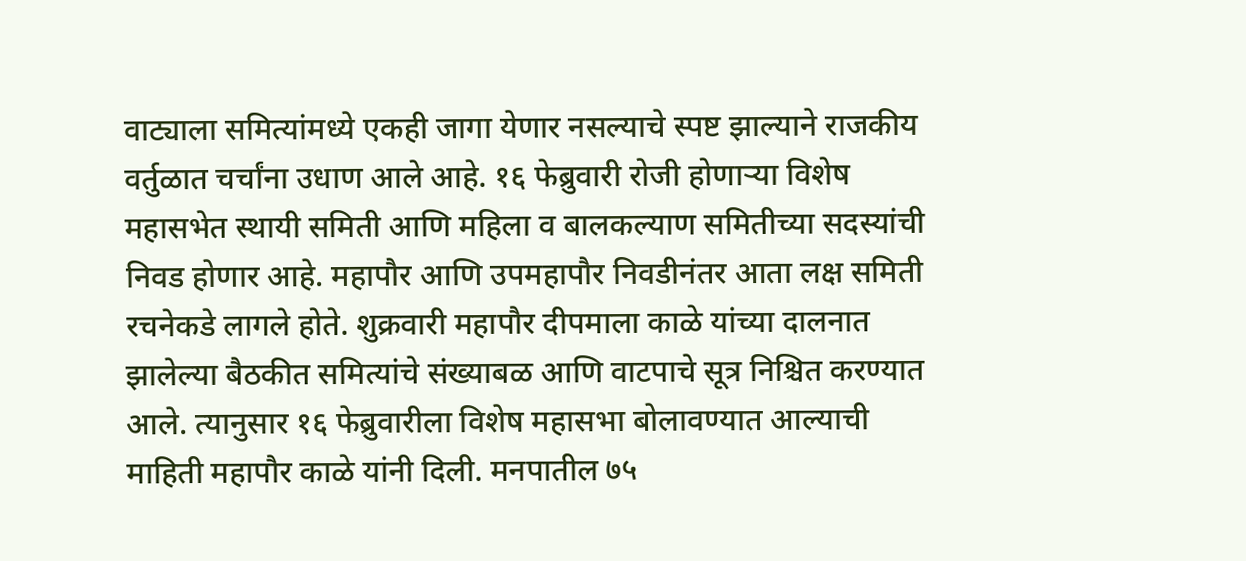वाट्याला समित्यांमध्ये एकही जागा येणार नसल्याचे स्पष्ट झाल्याने राजकीय वर्तुळात चर्चांना उधाण आले आहे. १६ फेब्रुवारी रोजी होणाऱ्या विशेष महासभेत स्थायी समिती आणि महिला व बालकल्याण समितीच्या सदस्यांची निवड होणार आहे. महापौर आणि उपमहापौर निवडीनंतर आता लक्ष समिती रचनेकडे लागले होते. शुक्रवारी महापौर दीपमाला काळे यांच्या दालनात झालेल्या बैठकीत समित्यांचे संख्याबळ आणि वाटपाचे सूत्र निश्चित करण्यात आले. त्यानुसार १६ फेब्रुवारीला विशेष महासभा बोलावण्यात आल्याची माहिती महापौर काळे यांनी दिली. मनपातील ७५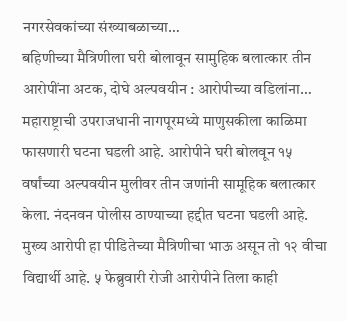नगरसेवकांच्या संख्याबळाच्या…
बहिणीच्या मैत्रिणीला घरी बोलावून सामुहिक बलात्कार तीन आरोपींना अटक, दोघे अल्पवयीन : आरोपीच्या वडिलांना… महाराष्ट्राची उपराजधानी नागपूरमध्ये माणुसकीला काळिमा फासणारी घटना घडली आहे. आरोपीने घरी बोलवून १५ वर्षांच्या अल्पवयीन मुलीवर तीन जणांनी सामूहिक बलात्कार केला. नंदनवन पोलीस ठाण्याच्या हद्दीत घटना घडली आहे. मुख्य आरोपी हा पीडितेच्या मैत्रिणीचा भाऊ असून तो १२ वीचा विद्यार्थी आहे. ५ फेब्रुवारी रोजी आरोपीने तिला काही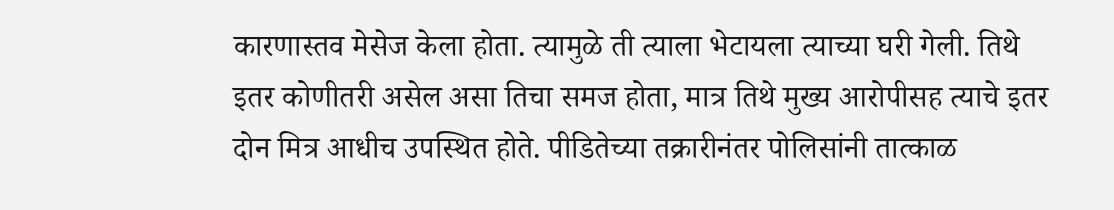कारणास्तव मेसेज केला होता. त्यामुळे ती त्याला भेटायला त्याच्या घरी गेली. तिथे इतर कोणीतरी असेल असा तिचा समज होता, मात्र तिथे मुख्य आरोपीसह त्याचे इतर दोन मित्र आधीच उपस्थित होते. पीडितेच्या तक्रारीनंतर पोलिसांनी तात्काळ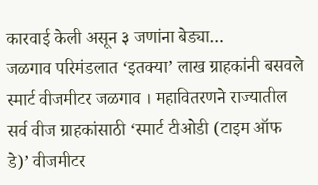कारवाई केली असून ३ जणांना बेड्या…
जळगाव परिमंडलात ‘इतक्या’ लाख ग्राहकांनी बसवले स्मार्ट वीजमीटर जळगाव । महावितरणने राज्यातील सर्व वीज ग्राहकांसाठी ‘स्मार्ट टीओडी (टाइम ऑफ डे)’ वीजमीटर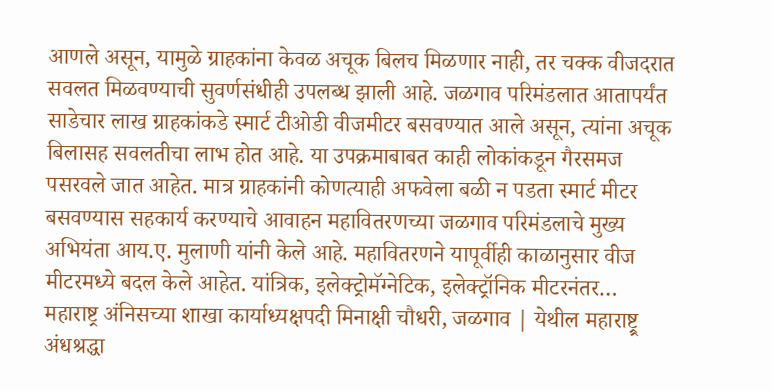आणले असून, यामुळे ग्राहकांना केवळ अचूक बिलच मिळणार नाही, तर चक्क वीजदरात सवलत मिळवण्याची सुवर्णसंधीही उपलब्ध झाली आहे. जळगाव परिमंडलात आतापर्यंत साडेचार लाख ग्राहकांकडे स्मार्ट टीओडी वीजमीटर बसवण्यात आले असून, त्यांना अचूक बिलासह सवलतीचा लाभ होत आहे. या उपक्रमाबाबत काही लोकांकडून गैरसमज पसरवले जात आहेत. मात्र ग्राहकांनी कोणत्याही अफवेला बळी न पडता स्मार्ट मीटर बसवण्यास सहकार्य करण्याचे आवाहन महावितरणच्या जळगाव परिमंडलाचे मुख्य अभियंता आय.ए. मुलाणी यांनी केले आहे. महावितरणने यापूर्वीही काळानुसार वीज मीटरमध्ये बदल केले आहेत. यांत्रिक, इलेक्ट्रोमॅग्नेटिक, इलेक्ट्रॉनिक मीटरनंतर…
महाराष्ट्र अंनिसच्या शाखा कार्याध्यक्षपदी मिनाक्षी चौधरी, जळगाव | येथील महाराष्ट्र्र अंधश्रद्धा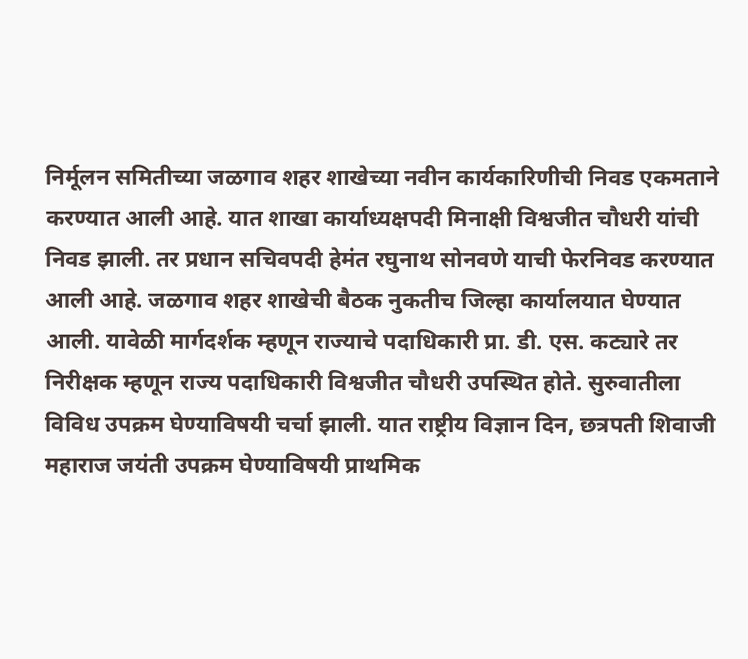निर्मूलन समितीच्या जळगाव शहर शाखेच्या नवीन कार्यकारिणीची निवड एकमताने करण्यात आली आहे. यात शाखा कार्याध्यक्षपदी मिनाक्षी विश्वजीत चौधरी यांची निवड झाली. तर प्रधान सचिवपदी हेमंत रघुनाथ सोनवणे याची फेरनिवड करण्यात आली आहे. जळगाव शहर शाखेची बैठक नुकतीच जिल्हा कार्यालयात घेण्यात आली. यावेळी मार्गदर्शक म्हणून राज्याचे पदाधिकारी प्रा. डी. एस. कट्यारे तर निरीक्षक म्हणून राज्य पदाधिकारी विश्वजीत चौधरी उपस्थित होते. सुरुवातीला विविध उपक्रम घेण्याविषयी चर्चा झाली. यात राष्ट्रीय विज्ञान दिन, छत्रपती शिवाजी महाराज जयंती उपक्रम घेण्याविषयी प्राथमिक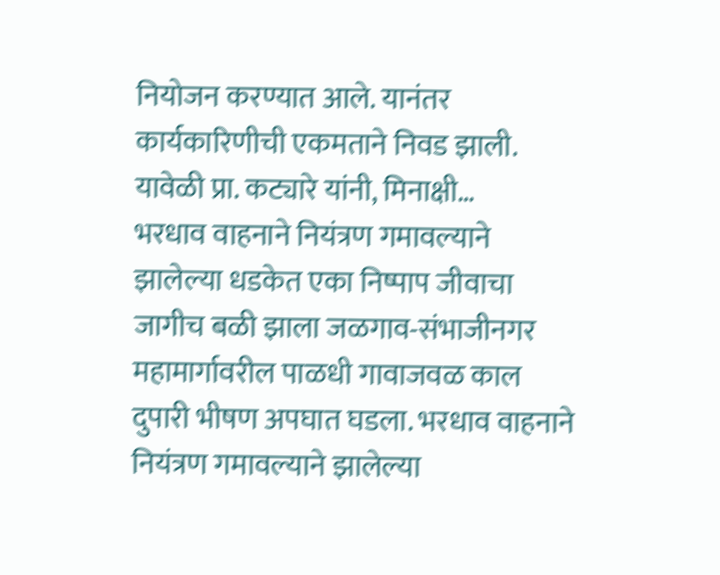नियोजन करण्यात आले. यानंतर कार्यकारिणीची एकमताने निवड झाली. यावेळी प्रा. कट्यारे यांनी, मिनाक्षी…
भरधाव वाहनाने नियंत्रण गमावल्याने झालेल्या धडकेत एका निष्पाप जीवाचा जागीच बळी झाला जळगाव-संभाजीनगर महामार्गावरील पाळधी गावाजवळ काल दुपारी भीषण अपघात घडला. भरधाव वाहनाने नियंत्रण गमावल्याने झालेल्या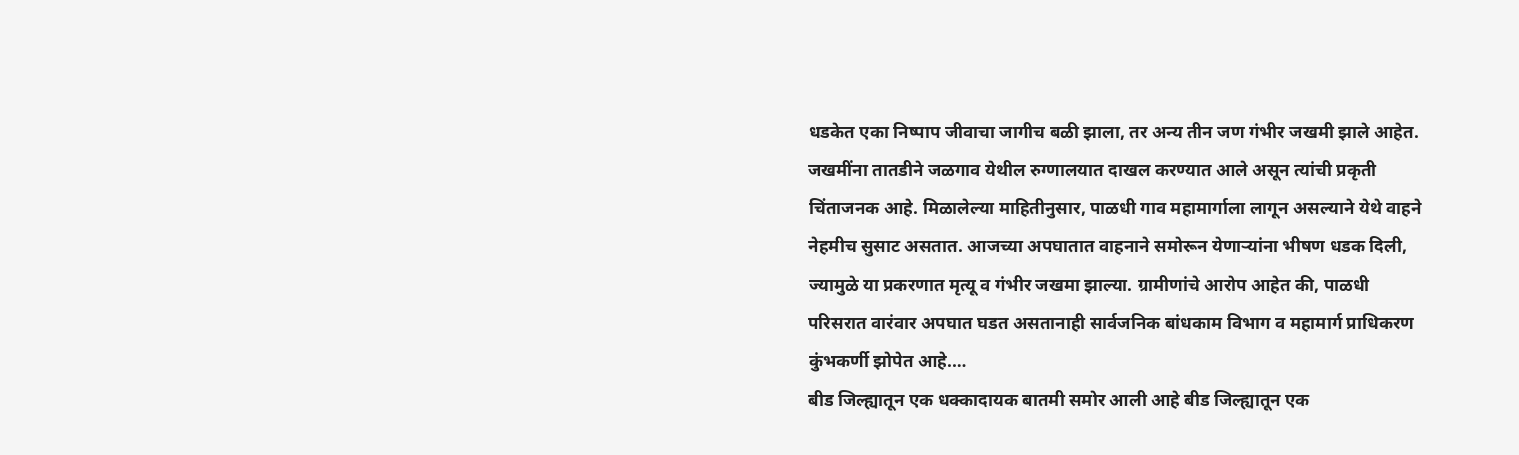धडकेत एका निष्पाप जीवाचा जागीच बळी झाला, तर अन्य तीन जण गंभीर जखमी झाले आहेत. जखमींना तातडीने जळगाव येथील रुग्णालयात दाखल करण्यात आले असून त्यांची प्रकृती चिंताजनक आहे. मिळालेल्या माहितीनुसार, पाळधी गाव महामार्गाला लागून असल्याने येथे वाहने नेहमीच सुसाट असतात. आजच्या अपघातात वाहनाने समोरून येणाऱ्यांना भीषण धडक दिली, ज्यामुळे या प्रकरणात मृत्यू व गंभीर जखमा झाल्या. ग्रामीणांचे आरोप आहेत की, पाळधी परिसरात वारंवार अपघात घडत असतानाही सार्वजनिक बांधकाम विभाग व महामार्ग प्राधिकरण कुंभकर्णी झोपेत आहे.…
बीड जिल्ह्यातून एक धक्कादायक बातमी समोर आली आहे बीड जिल्ह्यातून एक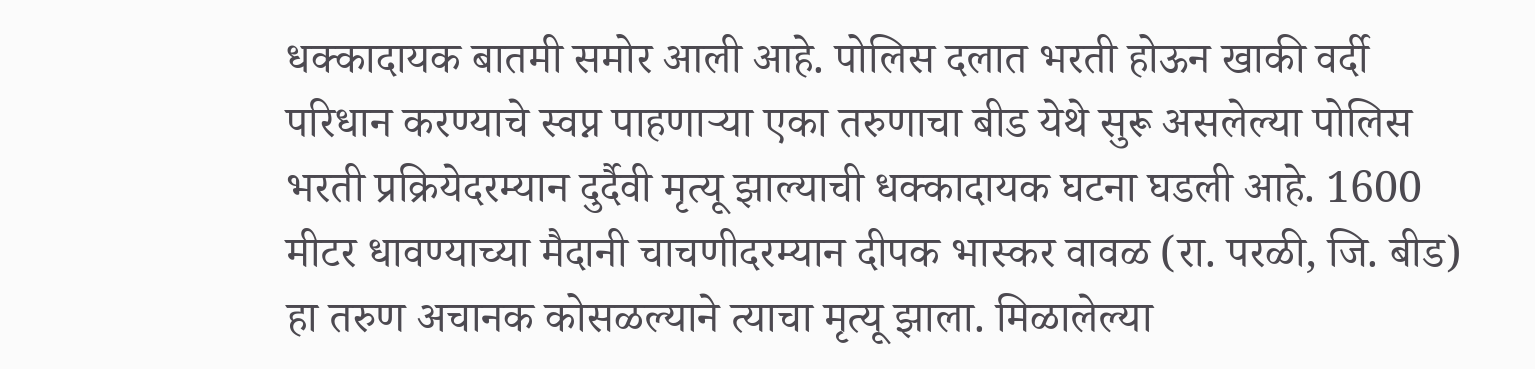धक्कादायक बातमी समोर आली आहे. पोलिस दलात भरती होऊन खाकी वर्दी परिधान करण्याचे स्वप्न पाहणाऱ्या एका तरुणाचा बीड येथे सुरू असलेल्या पोलिस भरती प्रक्रियेदरम्यान दुर्दैवी मृत्यू झाल्याची धक्कादायक घटना घडली आहे. 1600 मीटर धावण्याच्या मैदानी चाचणीदरम्यान दीपक भास्कर वावळ (रा. परळी, जि. बीड) हा तरुण अचानक कोसळल्याने त्याचा मृत्यू झाला. मिळालेल्या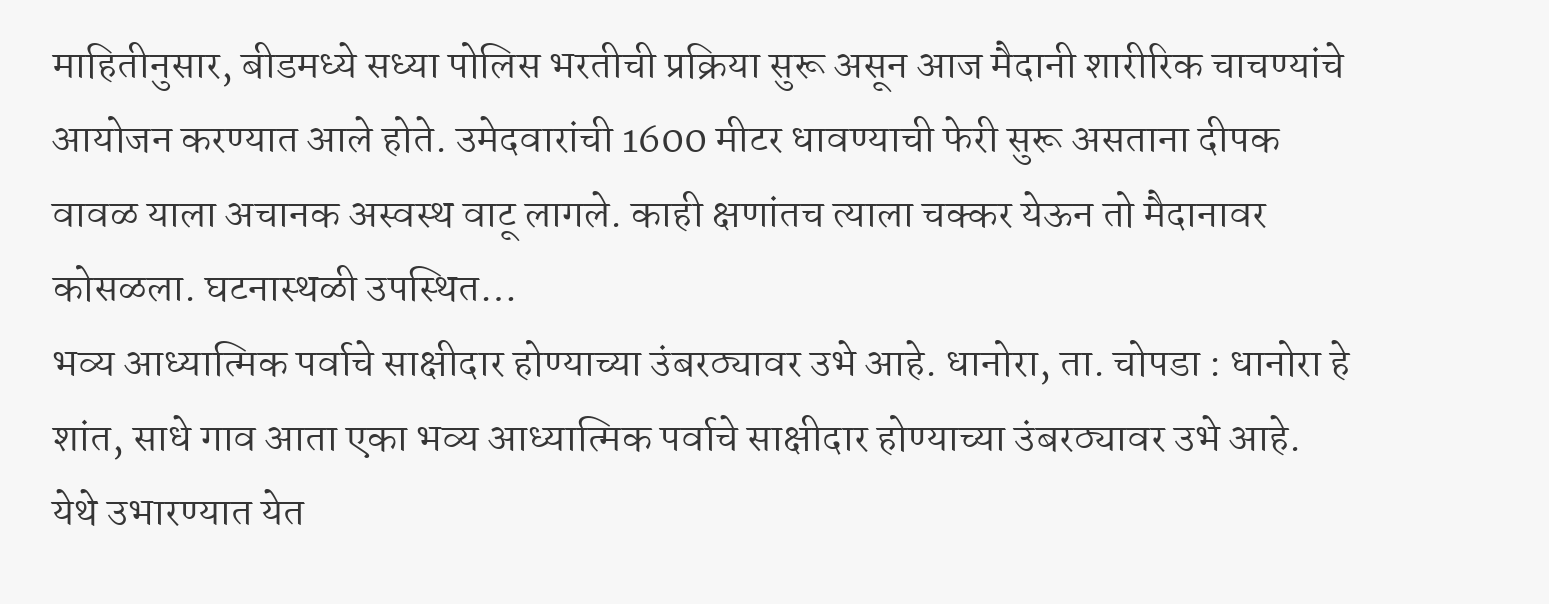माहितीनुसार, बीडमध्ये सध्या पोलिस भरतीची प्रक्रिया सुरू असून आज मैदानी शारीरिक चाचण्यांचे आयोजन करण्यात आले होते. उमेदवारांची 1600 मीटर धावण्याची फेरी सुरू असताना दीपक वावळ याला अचानक अस्वस्थ वाटू लागले. काही क्षणांतच त्याला चक्कर येऊन तो मैदानावर कोसळला. घटनास्थळी उपस्थित…
भव्य आध्यात्मिक पर्वाचे साक्षीदार होण्याच्या उंबरठ्यावर उभे आहे. धानोरा, ता. चोपडा : धानोरा हे शांत, साधे गाव आता एका भव्य आध्यात्मिक पर्वाचे साक्षीदार होण्याच्या उंबरठ्यावर उभे आहे. येथे उभारण्यात येत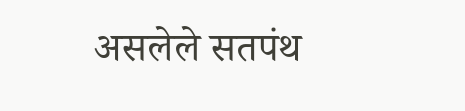असलेले सतपंथ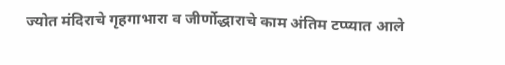ज्योत मंदिराचे गृहगाभारा व जीर्णोद्धाराचे काम अंतिम टप्प्यात आले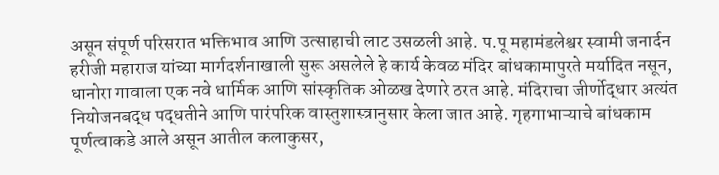असून संपूर्ण परिसरात भक्तिभाव आणि उत्साहाची लाट उसळली आहे. प.पू महामंडलेश्वर स्वामी जनार्दन हरीजी महाराज यांच्या मार्गदर्शनाखाली सुरू असलेले हे कार्य केवळ मंदिर बांधकामापुरते मर्यादित नसून, धानोरा गावाला एक नवे धार्मिक आणि सांस्कृतिक ओळख देणारे ठरत आहे. मंदिराचा जीर्णोद्धार अत्यंत नियोजनबद्ध पद्धतीने आणि पारंपरिक वास्तुशास्त्रानुसार केला जात आहे. गृहगाभाऱ्याचे बांधकाम पूर्णत्वाकडे आले असून आतील कलाकुसर,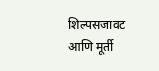शिल्पसजावट आणि मूर्ती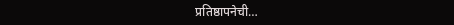प्रतिष्ठापनेची…